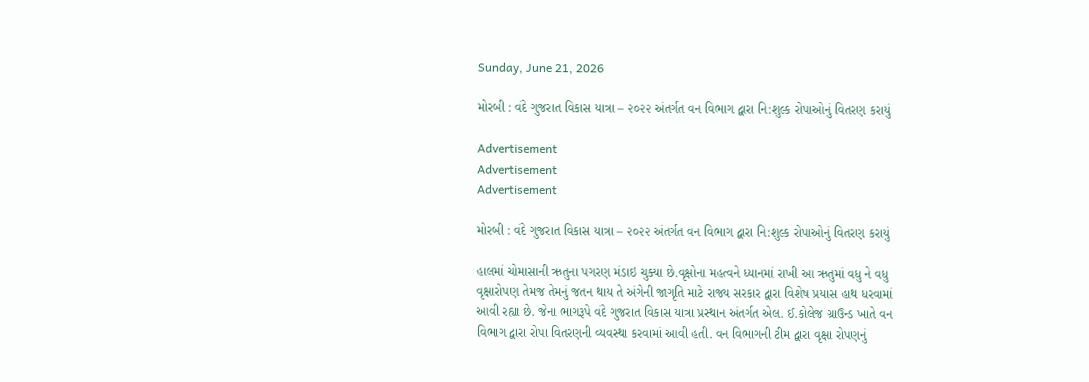Sunday, June 21, 2026

મોરબી : વંદે ગુજરાત વિકાસ યાત્રા – ૨૦૨૨ અંતર્ગત વન વિભાગ દ્વારા નિ:શુલ્ક રોપાઓનું વિતરણ કરાયું

Advertisement
Advertisement
Advertisement

મોરબી : વંદે ગુજરાત વિકાસ યાત્રા – ૨૦૨૨ અંતર્ગત વન વિભાગ દ્વારા નિ:શુલ્ક રોપાઓનું વિતરણ કરાયું

હાલમાં ચોમાસાની ઋતુના પગરણ મંડાઇ ચુક્યા છે.વૃક્ષોના મહત્વને ધ્યાનમાં રાખી આ ઋતુમાં વધુ ને વધુ વૃક્ષારોપણ તેમજ તેમનું જતન થાય તે અંગેની જાગૃતિ માટે રાજ્ય સરકાર દ્વારા વિશેષ પ્રયાસ હાથ ધરવામાં આવી રહ્યા છે. જેના ભાગરૂપે વંદે ગુજરાત વિકાસ યાત્રા પ્રસ્થાન અંતર્ગત એલ. ઈ.કોલેજ ગ્રાઉન્ડ ખાતે વન વિભાગ દ્વારા રોપા વિતરણની વ્યવસ્થા કરવામાં આવી હતી. વન વિભાગની ટીમ દ્વારા વૃક્ષા રોપણનું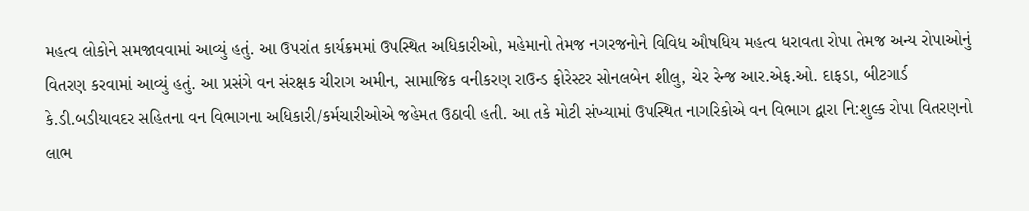મહત્વ લોકોને સમજાવવામાં આવ્યું હતું. આ ઉપરાંત કાર્યક્રમમાં ઉપસ્થિત અધિકારીઓ, મહેમાનો તેમજ નગરજનોને વિવિધ ઔષધિય મહત્વ ધરાવતા રોપા તેમજ અન્ય રોપાઓનું વિતરણ કરવામાં આવ્યું હતું. આ પ્રસંગે વન સંરક્ષક ચીરાગ અમીન, સામાજિક વનીકરણ રાઉન્ડ ફોરેસ્ટર સોનલબેન શીલુ, ચેર રેન્જ આર.એફ.ઓ. દાફડા, બીટગાર્ડ કે.ડી.બડીયાવદર સહિતના વન વિભાગના અધિકારી/કર્મચારીઓએ જહેમત ઉઠાવી હતી. આ તકે મોટી સંખ્યામાં ઉપસ્થિત નાગરિકોએ વન વિભાગ દ્વારા નિ:શુલ્ક રોપા વિતરણનો લાભ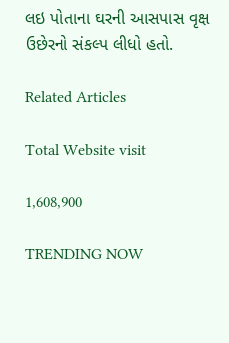લઇ પોતાના ઘરની આસપાસ વૃક્ષ ઉછેરનો સંકલ્પ લીધો હતો.

Related Articles

Total Website visit

1,608,900

TRENDING NOW